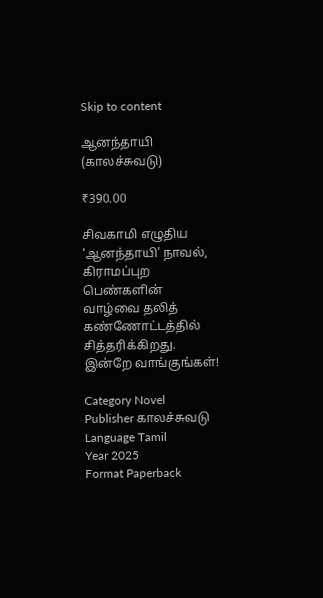Skip to content

ஆனந்தாயி (காலச்சுவடு)

₹390.00

சிவகாமி எழுதிய ‘ஆனந்தாயி’ நாவல், கிராமப்புற பெண்களின் வாழ்வை தலித் கண்ணோட்டத்தில் சித்தரிக்கிறது. இன்றே வாங்குங்கள்!

Category Novel
Publisher காலச்சுவடு
Language Tamil
Year 2025
Format Paperback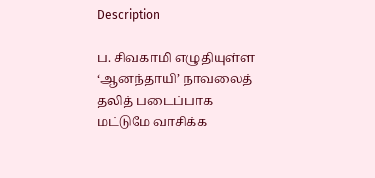Description

ப. சிவகாமி எழுதியுள்ள ‘ஆனந்தாயி’ நாவலைத் தலித் படைப்பாக மட்டுமே வாசிக்க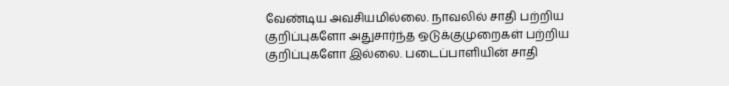வேண்டிய அவசியமில்லை. நாவலில் சாதி பற்றிய குறிப்புகளோ அதுசார்ந்த ஒடுக்குமுறைகள் பற்றிய குறிப்புகளோ இல்லை. படைப்பாளியின் சாதி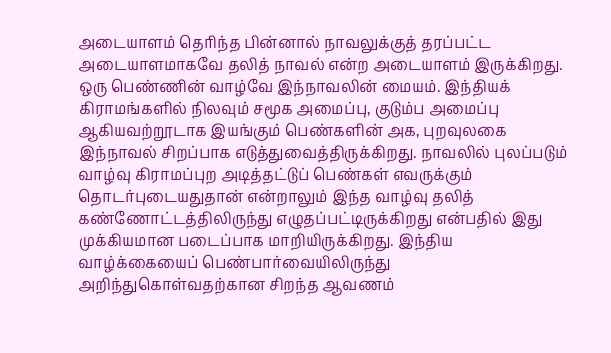அடையாளம் தெரிந்த பின்னால் நாவலுக்குத் தரப்பட்ட அடையாளமாகவே தலித் நாவல் என்ற அடையாளம் இருக்கிறது. ஒரு பெண்ணின் வாழ்வே இந்நாவலின் மையம். இந்தியக் கிராமங்களில் நிலவும் சமூக அமைப்பு, குடும்ப அமைப்பு ஆகியவற்றூடாக இயங்கும் பெண்களின் அக, புறவுலகை இந்நாவல் சிறப்பாக எடுத்துவைத்திருக்கிறது. நாவலில் புலப்படும் வாழ்வு கிராமப்புற அடித்தட்டுப் பெண்கள் எவருக்கும் தொடர்புடையதுதான் என்றாலும் இந்த வாழ்வு தலித் கண்ணோட்டத்திலிருந்து எழுதப்பட்டிருக்கிறது என்பதில் இது முக்கியமான படைப்பாக மாறியிருக்கிறது. இந்திய வாழ்க்கையைப் பெண்பார்வையிலிருந்து அறிந்துகொள்வதற்கான சிறந்த ஆவணம்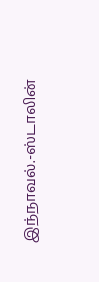இந்நாவல்.-ஸ்டாலின்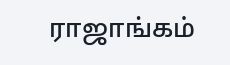ராஜாங்கம்